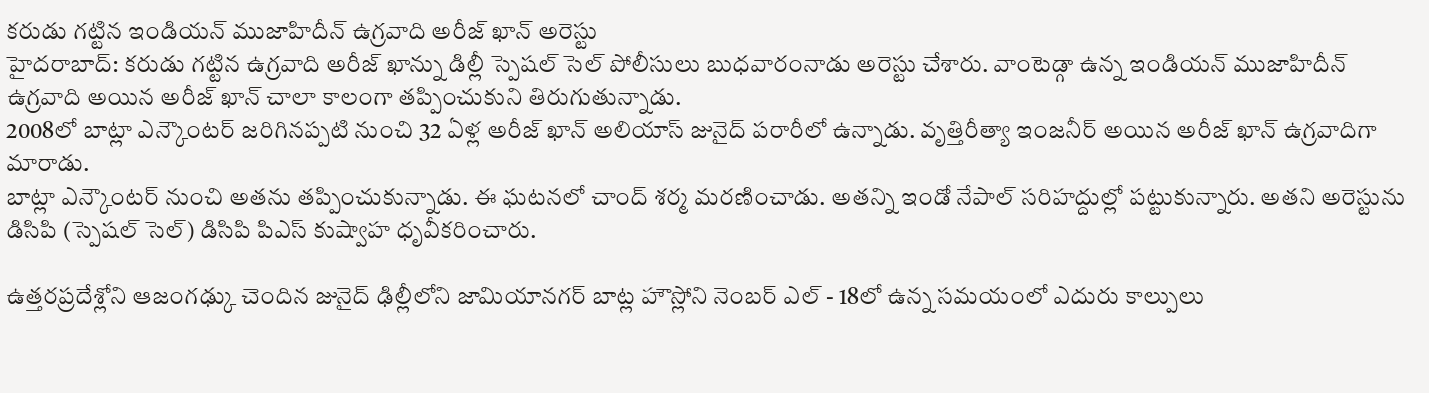కరుడు గట్టిన ఇండియన్ ముజాహిదీన్ ఉగ్రవాది అరీజ్ ఖాన్ అరెస్టు
హైదరాబాద్: కరుడు గట్టిన ఉగ్రవాది అరీజ్ ఖాన్ను డిల్లీ స్పెషల్ సెల్ పోలీసులు బుధవారంనాడు అరెస్టు చేశారు. వాంటెడ్గా ఉన్న ఇండియన్ ముజాహిదీన్ ఉగ్రవాది అయిన అరీజ్ ఖాన్ చాలా కాలంగా తప్పించుకుని తిరుగుతున్నాడు.
2008లో బాట్లా ఎన్కౌంటర్ జరిగినప్పటి నుంచి 32 ఏళ్ల అరీజ్ ఖాన్ అలియాస్ జునైద్ పరారీలో ఉన్నాడు. వృత్తిరీత్యా ఇంజనీర్ అయిన అరీజ్ ఖాన్ ఉగ్రవాదిగా మారాడు.
బాట్లా ఎన్కౌంటర్ నుంచి అతను తప్పించుకున్నాడు. ఈ ఘటనలో చాంద్ శర్మ మరణించాడు. అతన్ని ఇండో నేపాల్ సరిహద్దుల్లో పట్టుకున్నారు. అతని అరెస్టును డిసిపి (స్పెషల్ సెల్) డిసిపి పిఎస్ కుష్వాహ ధృవీకరించారు.

ఉత్తరప్రదేశ్లోని ఆజంగఢ్కు చెందిన జునైద్ ఢిల్లీలోని జామియానగర్ బాట్ల హౌస్లోని నెంబర్ ఎల్ - 18లో ఉన్న సమయంలో ఎదురు కాల్పులు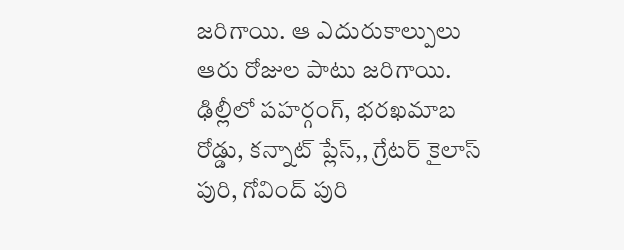జరిగాయి. ఆ ఎదురుకాల్పులు ఆరు రోజుల పాటు జరిగాయి.
ఢిల్లీలో పహర్గంగ్, భరఖమాబ రోడ్డు, కన్నాట్ ప్లేస్,, గ్రేటర్ కైలాస్ పురి, గోవింద్ పురి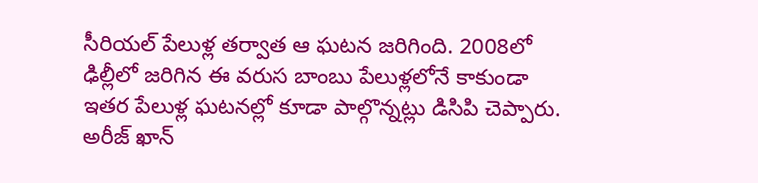సీరియల్ పేలుళ్ల తర్వాత ఆ ఘటన జరిగింది. 2008లో ఢిల్లీలో జరిగిన ఈ వరుస బాంబు పేలుళ్లలోనే కాకుండా ఇతర పేలుళ్ల ఘటనల్లో కూడా పాల్గొన్నట్లు డిసిపి చెప్పారు.
అరీజ్ ఖాన్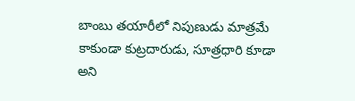బాంబు తయారీలో నిపుణుడు మాత్రమే కాకుండా కుట్రదారుడు, సూత్రధారి కూడా అని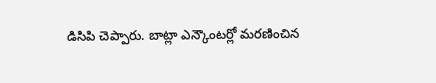డిసిపి చెప్పారు. బాట్లా ఎన్కౌంటర్లో మరణించిన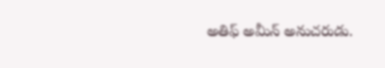అతిఫ్ అమీన్ అనుచరుడు.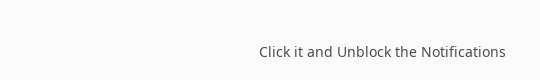Click it and Unblock the Notifications